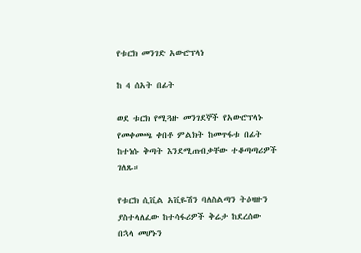የቱርክ መንገድ አውሮፕላነ

ከ 4 ሰአት በፊት

ወደ ቱርክ የሚጓዙ መንገደኞች የአውሮፕላኑ የመቀመጫ ቀበቶ ምልክት ከመጥፋቱ በፊት ከተነሱ ቅጣት እንደሚጠብቃቸው ተቆጣጣሪዎች ገለጹ።

የቱርክ ሲቪል አቪዬሽን ባለስልጣን ትዕዛዙን ያስተላለፈው ከተሳፋሪዎች ቅሬታ ከደረሰው በኋላ መሆኑን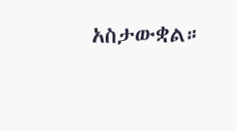አስታውቋል።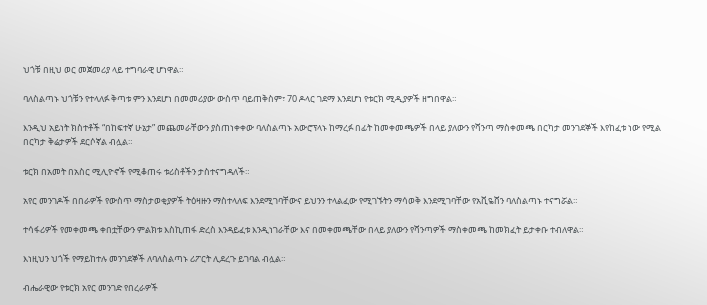ህጎቹ በዚህ ወር መጀመሪያ ላይ ተግባራዊ ሆነዋል።

ባለስልጣኑ ህጎቹን የተላለፉ ቅጣቱ ምን እንደሆነ በመመሪያው ውስጥ ባይጠቅስም፣ 70 ዶላር ገደማ እንደሆነ የቱርክ ሚዲያዎች ዘግበዋል።

እንዲህ አይነት ክስተቶች “በከፍተኛ ሁኔታ” መጨመራቸውን ያስጠነቀቀው ባለስልጣኑ አውሮፕላኑ ከማረፉ በፊት ከመቀመጫዎች በላይ ያለውን የሻንጣ ማስቀመጫ በርካታ መንገደኞች እየከፈቱ ነው የሚል በርካታ ቅሬታዎች ደርሶኛል ብሏል።

ቱርክ በአመት በአስር ሚሊዮኖች የሚቆጠሩ ቱሪስቶችን ታስተናግዳለች።

አየር መንገዶች በበራዎች የውስጥ ማስታወቂያዎች ትዕዛዙን ማስተላለፍ እንደሚገባቸውና ይህንን ተላልፈው የሚገኙትን ማሳወቅ እንደሚገባቸው የአቪዬሸን ባለስልጣኑ ተናግሯል።

ተሳፋሪዎች የመቀመጫ ቀበቷቸውን ምልክቱ እስኪጠፋ ድረስ እንዳይፈቱ እንዲነገራቸው እና በመቀመጫቸው በላይ ያለውን የሻንጣዎች ማስቀመጫ ከመክፈት ይታቀቡ ተብለዋል።

እነዚህን ህጎች የማይከተሉ መንገደኞች ለባለስልጣኑ ሪፖርት ሊደረጉ ይገባል ብሏል።

ብሔራዊው የቱርክ አየር መንገድ የበረራዎች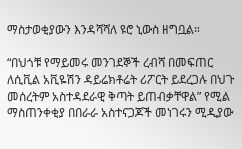ማስታወቂያውን እንዳሻሻለ ዩሮ ኒውስ ዘግቧል።

“በህጎቹ የማይመሩ መንገደኞች ረብሻ በመፍጠር ለሲቪል አቪዬሽን ዳይሬክቶሬት ሪፖርት ይደረጋሉ በህጉ መሰረትም አስተዳደራዊ ቅጣት ይጠብቃቸዋል” የሚል ማስጠንቀቂያ በበራራ አስተናጋጆች መነገሩን ሚዲያው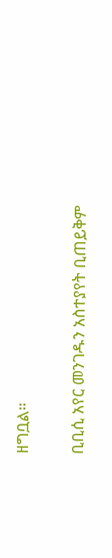ዘግቧል።

ቢቢሲ አየር መንገዱን አስተያየት ቢጠይቅም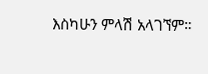እስካሁን ምላሽ አላገኘም።